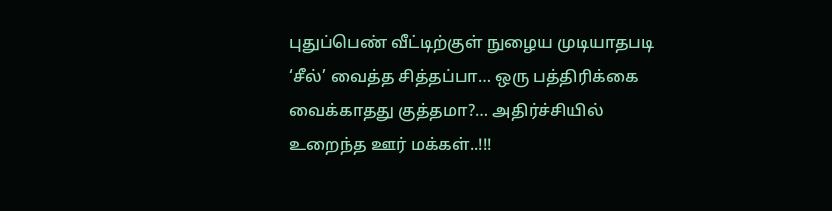புதுப்பெண் வீட்டிற்குள் நுழைய முடியாதபடி ‘சீல்’ வைத்த சித்தப்பா… ஒரு பத்திரிக்கை வைக்காதது குத்தமா?… அதிர்ச்சியில் உறைந்த ஊர் மக்கள்..!!!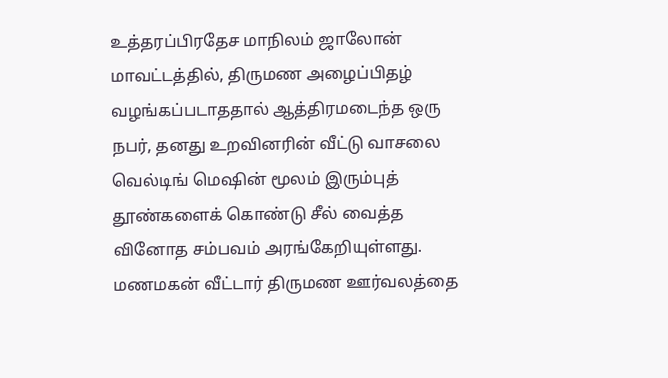உத்தரப்பிரதேச மாநிலம் ஜாலோன் மாவட்டத்தில், திருமண அழைப்பிதழ் வழங்கப்படாததால் ஆத்திரமடைந்த ஒரு நபர், தனது உறவினரின் வீட்டு வாசலை வெல்டிங் மெஷின் மூலம் இரும்புத் தூண்களைக் கொண்டு சீல் வைத்த வினோத சம்பவம் அரங்கேறியுள்ளது. மணமகன் வீட்டார் திருமண ஊர்வலத்தை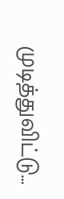முடித்துவிட்டு…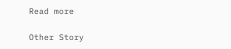Read more

Other Story